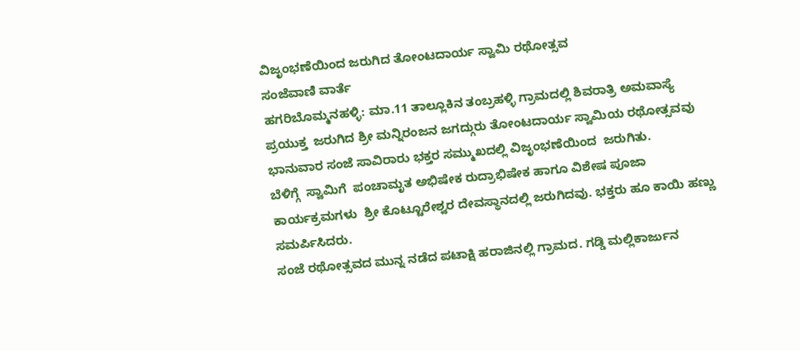ವಿಜೃಂಭಣೆಯಿಂದ ಜರುಗಿದ ತೋಂಟದಾರ್ಯ ಸ್ವಾಮಿ ರಥೋತ್ಸವ
ಸಂಜೆವಾಣಿ ವಾರ್ತೆ
ಹಗರಿಬೊಮ್ಮನಹಳ್ಳಿ: ಮಾ.11 ತಾಲ್ಲೂಕಿನ ತಂಬ್ರಹಳ್ಳಿ ಗ್ರಾಮದಲ್ಲಿ ಶಿವರಾತ್ರಿ ಅಮವಾಸ್ಯೆ ಪ್ರಯುಕ್ತ  ಜರುಗಿದ ಶ್ರೀ ಮನ್ನಿರಂಜನ ಜಗದ್ಗುರು ತೋಂಟದಾರ್ಯ ಸ್ವಾಮಿಯ ರಥೋತ್ಸವವು ಭಾನುವಾರ ಸಂಜೆ ಸಾವಿರಾರು ಭಕ್ತರ ಸಮ್ಮುಖದಲ್ಲಿ ವಿಜೃಂಭಣೆಯಿಂದ  ಜರುಗಿತು.
ಬೆಳಿಗ್ಗೆ  ಸ್ವಾಮಿಗೆ  ಪಂಚಾಮೃತ ಅಭಿಷೇಕ ರುದ್ರಾಭಿಷೇಕ ಹಾಗೂ ವಿಶೇಷ ಪೂಜಾ ಕಾರ್ಯಕ್ರಮಗಳು  ಶ್ರೀ ಕೊಟ್ಟೂರೇಶ್ವರ ದೇವಸ್ಥಾನದಲ್ಲಿ ಜರುಗಿದವು. ಭಕ್ತರು ಹೂ ಕಾಯಿ ಹಣ್ಣು ಸಮರ್ಪಿಸಿದರು.
ಸಂಜೆ ರಥೋತ್ಸವದ ಮುನ್ನ ನಡೆದ ಪಟಾಕ್ಷಿ ಹರಾಜಿನಲ್ಲಿ ಗ್ರಾಮದ. ಗಡ್ಡಿ ಮಲ್ಲಿಕಾರ್ಜುನ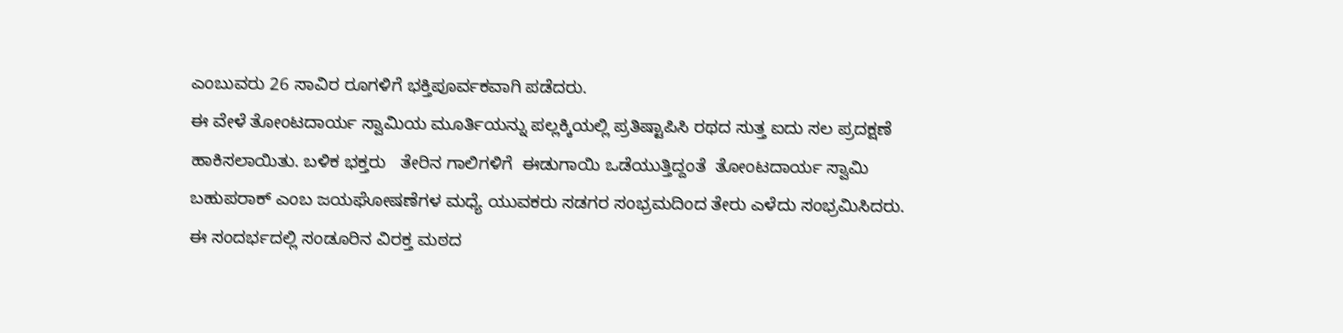ಎಂಬುವರು 26 ಸಾವಿರ ರೂಗಳಿಗೆ ಭಕ್ತಿಪೂರ್ವಕವಾಗಿ ಪಡೆದರು.
ಈ ವೇಳೆ ತೋಂಟದಾರ್ಯ ಸ್ವಾಮಿಯ ಮೂರ್ತಿಯನ್ನು ಪಲ್ಲಕ್ಕಿಯಲ್ಲಿ ಪ್ರತಿಷ್ಟಾಪಿಸಿ ರಥದ ಸುತ್ತ ಐದು ಸಲ ಪ್ರದಕ್ಷಣೆ ಹಾಕಿಸಲಾಯಿತು. ಬಳಿಕ ಭಕ್ತರು   ತೇರಿನ ಗಾಲಿಗಳಿಗೆ  ಈಡುಗಾಯಿ ಒಡೆಯುತ್ತಿದ್ದಂತೆ  ತೋಂಟದಾರ್ಯ ಸ್ವಾಮಿ ಬಹುಪರಾಕ್ ಎಂಬ ಜಯಘೋಷಣೆಗಳ ಮಧ್ಯೆ ಯುವಕರು ಸಡಗರ ಸಂಭ್ರಮದಿಂದ ತೇರು ಎಳೆದು ಸಂಭ್ರಮಿಸಿದರು.
ಈ ಸಂದರ್ಭದಲ್ಲಿ ಸಂಡೂರಿನ ವಿರಕ್ತ ಮಠದ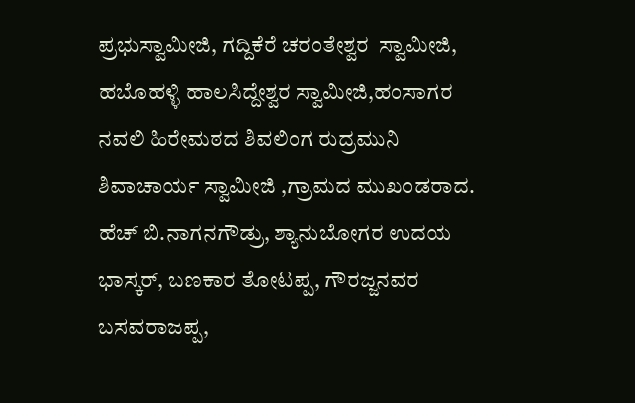ಪ್ರಭುಸ್ವಾಮೀಜಿ, ಗದ್ದಿಕೆರೆ ಚರಂತೇಶ್ವರ  ಸ್ವಾಮೀಜಿ, ಹಬೊಹಳ್ಳಿ ಹಾಲಸಿದ್ದೇಶ್ವರ ಸ್ವಾಮೀಜಿ,ಹಂಸಾಗರ ನವಲಿ ಹಿರೇಮಠದ ಶಿವಲಿಂಗ ರುದ್ರಮುನಿ  ಶಿವಾಚಾರ್ಯ ಸ್ವಾಮೀಜಿ ,ಗ್ರಾಮದ ಮುಖಂಡರಾದ. ಹೆಚ್ ಬಿ.ನಾಗನಗೌಡ್ರು, ಶ್ಯಾನುಬೋಗರ ಉದಯ ಭಾಸ್ಕರ್, ಬಣಕಾರ ತೋಟಪ್ಪ, ಗೌರಜ್ಜನವರ ಬಸವರಾಜಪ್ಪ,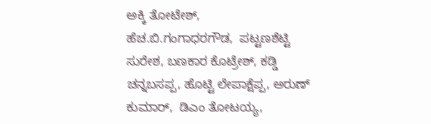ಅಕ್ಕಿ ತೋಟೇಶ್,  ಹೆಚ.ಬಿ.ಗಂಗಾಧರಗೌಡ,  ಪಟ್ಟಣಶೆಟ್ಟಿ ಸುರೇಶ, ಬಣಕಾರ ಕೊಟ್ರೇಶ್, ಕಡ್ಡಿ ಚನ್ನಬಸಪ್ಪ, ಹೊಟ್ಟಿ ಲೇಪಾಕ್ಷೆಪ್ಪ, ಅರುಣ್ ಕುಮಾರ್,  ಡಿಎಂ ತೋಟಯ್ಯ,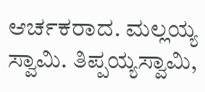ಆರ್ಚಕರಾದ. ಮಲ್ಲಯ್ಯ ಸ್ವಾಮಿ. ತಿಪ್ಪಯ್ಯಸ್ವಾಮಿ,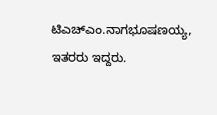ಟಿಎಚ್ಎಂ.ನಾಗಭೂಷಣಯ್ಯ, ಇತರರು ಇದ್ದರು.